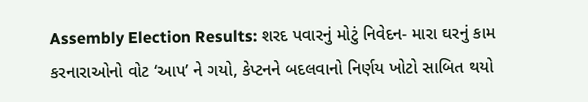Assembly Election Results: શરદ પવારનું મોટું નિવેદન- મારા ઘરનું કામ કરનારાઓનો વોટ ‘આપ’ ને ગયો, કેપ્ટનને બદલવાનો નિર્ણય ખોટો સાબિત થયો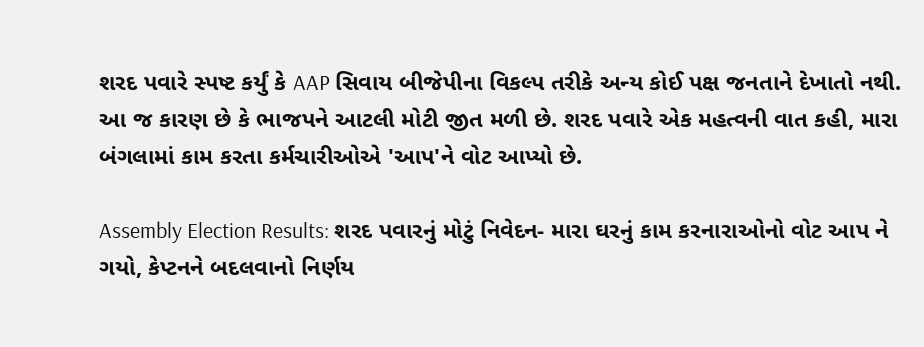શરદ પવારે સ્પષ્ટ કર્યું કે AAP સિવાય બીજેપીના વિકલ્પ તરીકે અન્ય કોઈ પક્ષ જનતાને દેખાતો નથી. આ જ કારણ છે કે ભાજપને આટલી મોટી જીત મળી છે. શરદ પવારે એક મહત્વની વાત કહી, મારા બંગલામાં કામ કરતા કર્મચારીઓએ 'આપ'ને વોટ આપ્યો છે.

Assembly Election Results: શરદ પવારનું મોટું નિવેદન- મારા ઘરનું કામ કરનારાઓનો વોટ આપ ને ગયો, કેપ્ટનને બદલવાનો નિર્ણય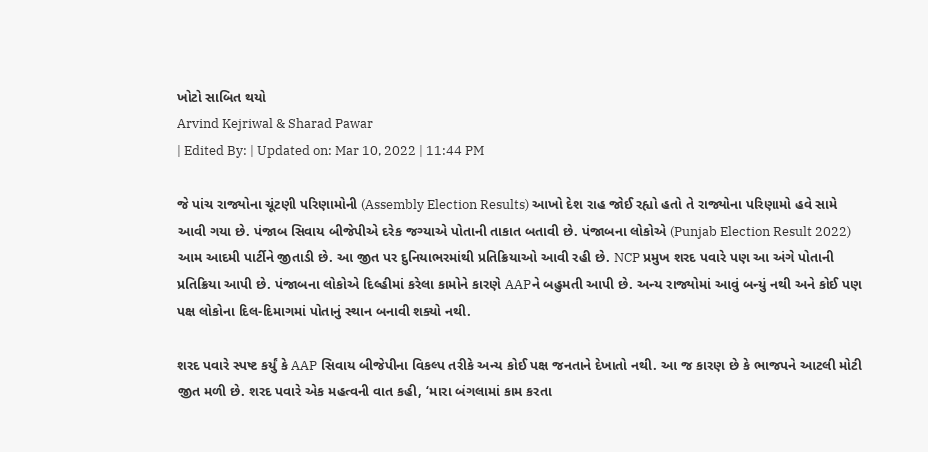ખોટો સાબિત થયો
Arvind Kejriwal & Sharad Pawar
| Edited By: | Updated on: Mar 10, 2022 | 11:44 PM

જે પાંચ રાજ્યોના ચૂંટણી પરિણામોની (Assembly Election Results) આખો દેશ રાહ જોઈ રહ્યો હતો તે રાજ્યોના પરિણામો હવે સામે આવી ગયા છે. પંજાબ સિવાય બીજેપીએ દરેક જગ્યાએ પોતાની તાકાત બતાવી છે. પંજાબના લોકોએ (Punjab Election Result 2022) આમ આદમી પાર્ટીને જીતાડી છે. આ જીત પર દુનિયાભરમાંથી પ્રતિક્રિયાઓ આવી રહી છે. NCP પ્રમુખ શરદ પવારે પણ આ અંગે પોતાની પ્રતિક્રિયા આપી છે. પંજાબના લોકોએ દિલ્હીમાં કરેલા કામોને કારણે AAPને બહુમતી આપી છે. અન્ય રાજ્યોમાં આવું બન્યું નથી અને કોઈ પણ પક્ષ લોકોના દિલ-દિમાગમાં પોતાનું સ્થાન બનાવી શક્યો નથી.

શરદ પવારે સ્પષ્ટ કર્યું કે AAP સિવાય બીજેપીના વિકલ્પ તરીકે અન્ય કોઈ પક્ષ જનતાને દેખાતો નથી. આ જ કારણ છે કે ભાજપને આટલી મોટી જીત મળી છે. શરદ પવારે એક મહત્વની વાત કહી, ‘મારા બંગલામાં કામ કરતા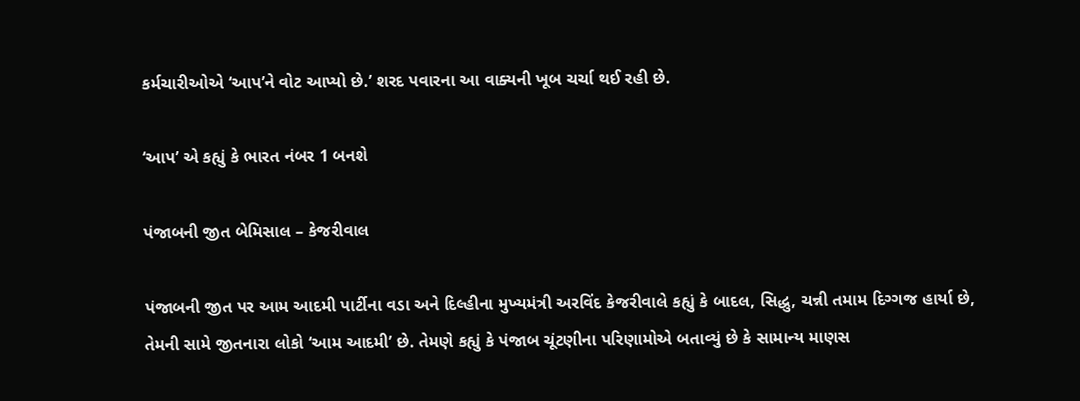કર્મચારીઓએ ‘આપ’ને વોટ આપ્યો છે.’ શરદ પવારના આ વાક્યની ખૂબ ચર્ચા થઈ રહી છે.

‘આપ’ એ કહ્યું કે ભારત નંબર 1 બનશે

પંજાબની જીત બેમિસાલ – કેજરીવાલ

પંજાબની જીત પર આમ આદમી પાર્ટીના વડા અને દિલ્હીના મુખ્યમંત્રી અરવિંદ કેજરીવાલે કહ્યું કે બાદલ, સિદ્ધુ, ચન્ની તમામ દિગ્ગજ હાર્યા છે, તેમની સામે જીતનારા લોકો ‘આમ આદમી’ છે. તેમણે કહ્યું કે પંજાબ ચૂંટણીના પરિણામોએ બતાવ્યું છે કે સામાન્ય માણસ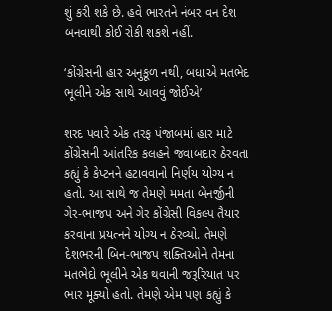શું કરી શકે છે. હવે ભારતને નંબર વન દેશ બનવાથી કોઈ રોકી શકશે નહીં.

‘કોંગ્રેસની હાર અનુકૂળ નથી, બધાએ મતભેદ ભૂલીને એક સાથે આવવું જોઈએ’

શરદ પવારે એક તરફ પંજાબમાં હાર માટે કોંગ્રેસની આંતરિક કલહને જવાબદાર ઠેરવતા કહ્યું કે કેપ્ટનને હટાવવાનો નિર્ણય યોગ્ય ન હતો. આ સાથે જ તેમણે મમતા બેનર્જીની ગેર-ભાજપ અને ગેર કોંગ્રેસી વિકલ્પ તૈયાર કરવાના પ્રયત્નને યોગ્ય ન ઠેરવ્યો. તેમણે દેશભરની બિન-ભાજપ શક્તિઓને તેમના મતભેદો ભૂલીને એક થવાની જરૂરિયાત પર ભાર મૂક્યો હતો. તેમણે એમ પણ કહ્યું કે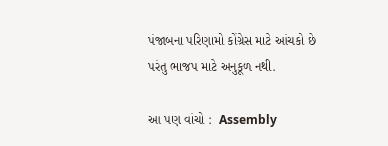પંજાબના પરિણામો કોંગ્રેસ માટે આંચકો છે પરંતુ ભાજપ માટે અનુકૂળ નથી.

આ પણ વાંચો :  Assembly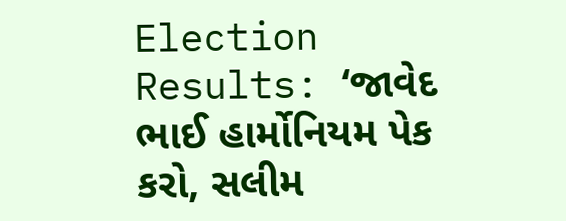Election Results: ‘જાવેદ ભાઈ હાર્મોનિયમ પેક કરો, સલીમ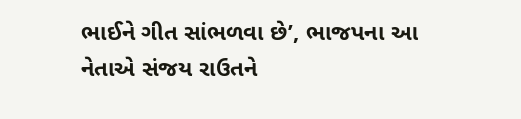ભાઈને ગીત સાંભળવા છે’, ભાજપના આ નેતાએ સંજય રાઉતને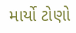માર્યો ટોણો